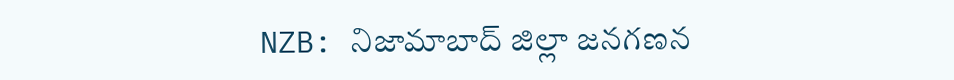NZB: నిజామాబాద్ జిల్లా జనగణన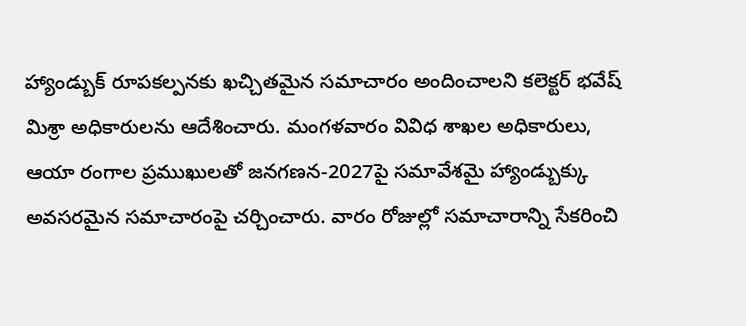హ్యాండ్బుక్ రూపకల్పనకు ఖచ్చితమైన సమాచారం అందించాలని కలెక్టర్ భవేష్ మిశ్రా అధికారులను ఆదేశించారు. మంగళవారం వివిధ శాఖల అధికారులు, ఆయా రంగాల ప్రముఖులతో జనగణన-2027పై సమావేశమై హ్యాండ్బుక్కు అవసరమైన సమాచారంపై చర్చించారు. వారం రోజుల్లో సమాచారాన్ని సేకరించి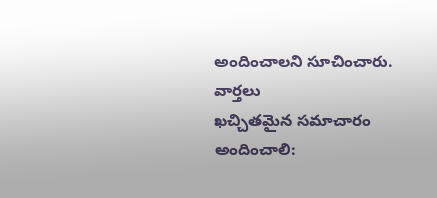అందించాలని సూచించారు.
వార్తలు
ఖచ్చితమైన సమాచారం అందించాలి: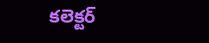కలెక్టర్